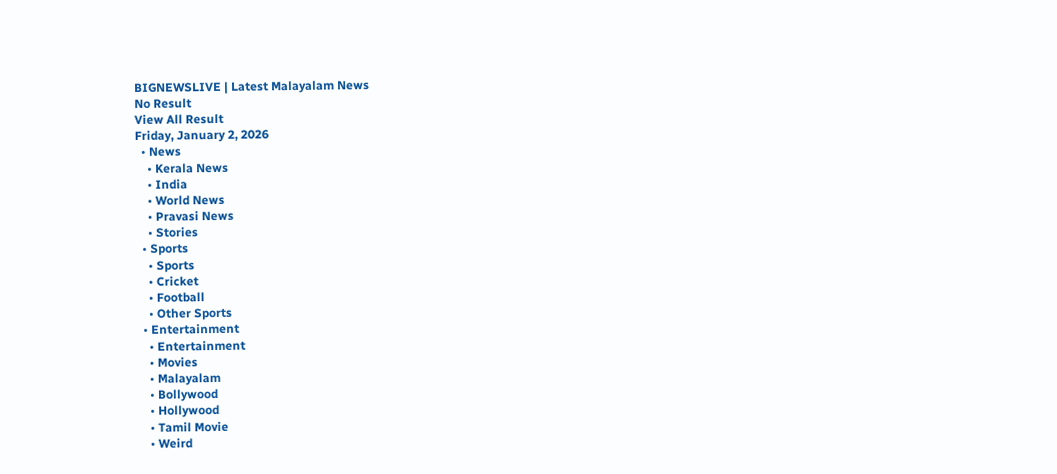BIGNEWSLIVE | Latest Malayalam News
No Result
View All Result
Friday, January 2, 2026
  • News
    • Kerala News
    • India
    • World News
    • Pravasi News
    • Stories
  • Sports
    • Sports
    • Cricket
    • Football
    • Other Sports
  • Entertainment
    • Entertainment
    • Movies
    • Malayalam
    • Bollywood
    • Hollywood
    • Tamil Movie
    • Weird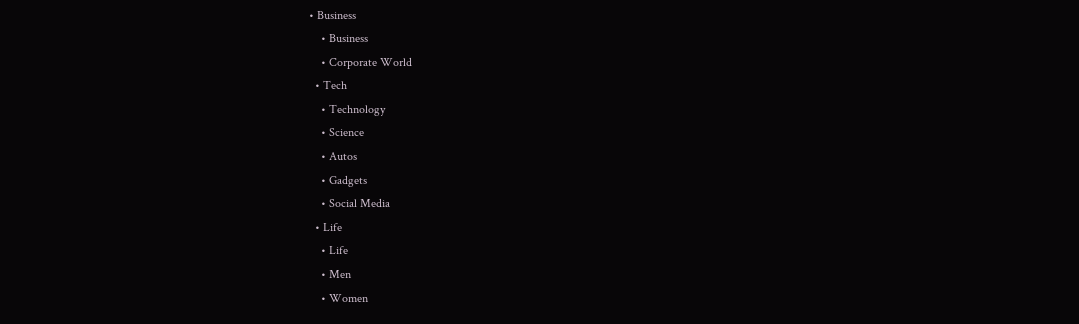• Business
    • Business
    • Corporate World
  • Tech
    • Technology
    • Science
    • Autos
    • Gadgets
    • Social Media
  • Life
    • Life
    • Men
    • Women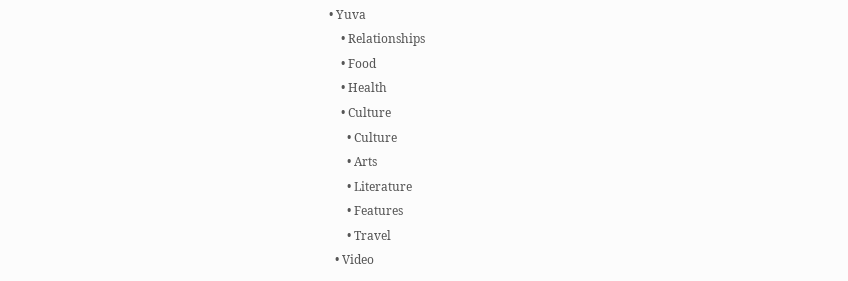• Yuva
    • Relationships
    • Food
    • Health
    • Culture
      • Culture
      • Arts
      • Literature
      • Features
      • Travel
  • Video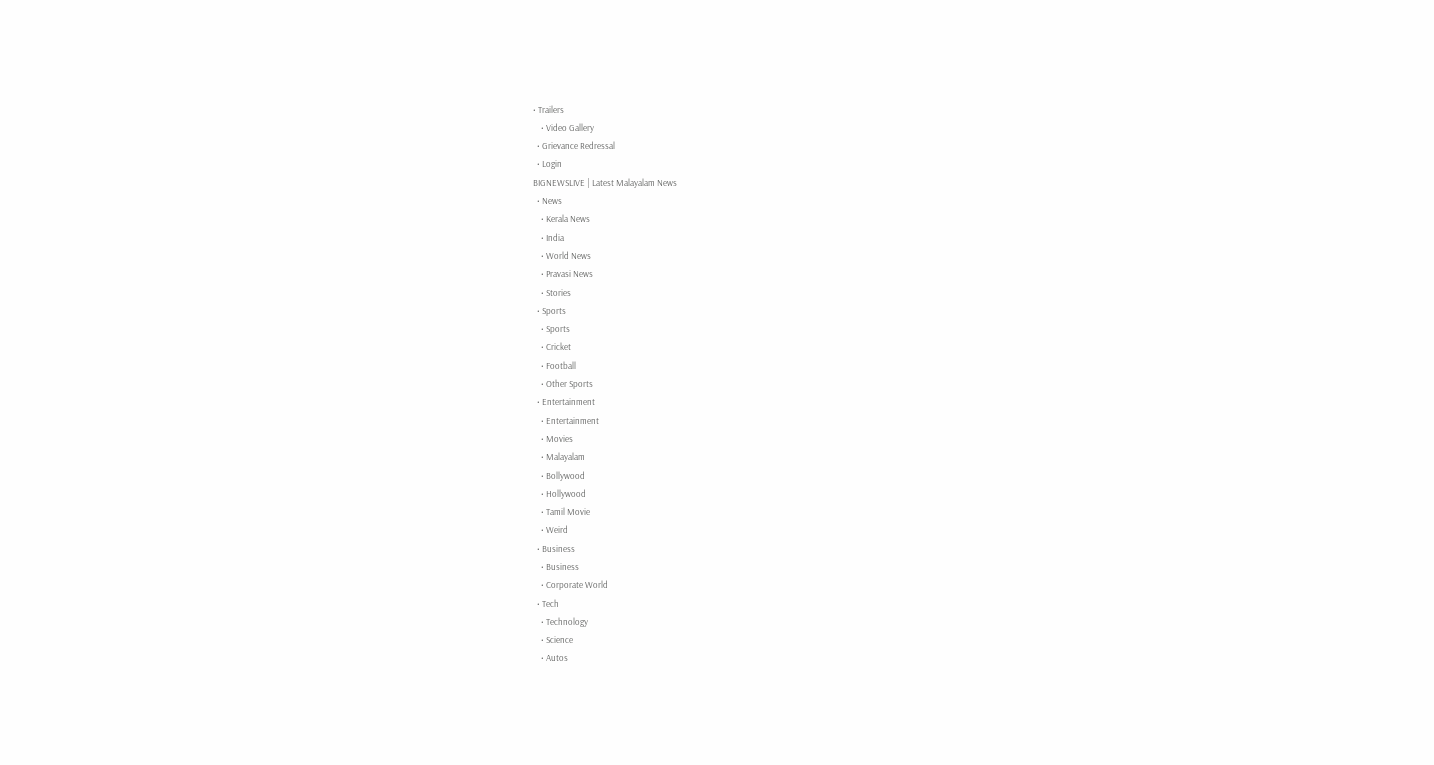• Trailers
    • Video Gallery
  • Grievance Redressal
  • Login
BIGNEWSLIVE | Latest Malayalam News
  • News
    • Kerala News
    • India
    • World News
    • Pravasi News
    • Stories
  • Sports
    • Sports
    • Cricket
    • Football
    • Other Sports
  • Entertainment
    • Entertainment
    • Movies
    • Malayalam
    • Bollywood
    • Hollywood
    • Tamil Movie
    • Weird
  • Business
    • Business
    • Corporate World
  • Tech
    • Technology
    • Science
    • Autos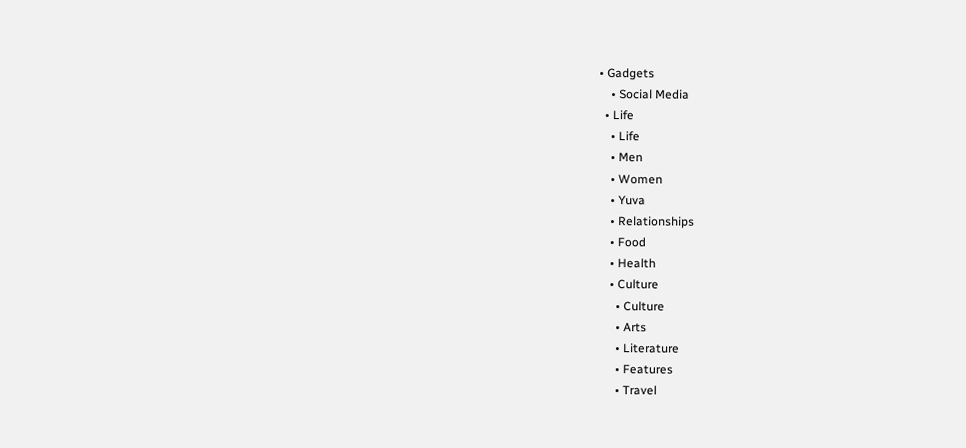• Gadgets
    • Social Media
  • Life
    • Life
    • Men
    • Women
    • Yuva
    • Relationships
    • Food
    • Health
    • Culture
      • Culture
      • Arts
      • Literature
      • Features
      • Travel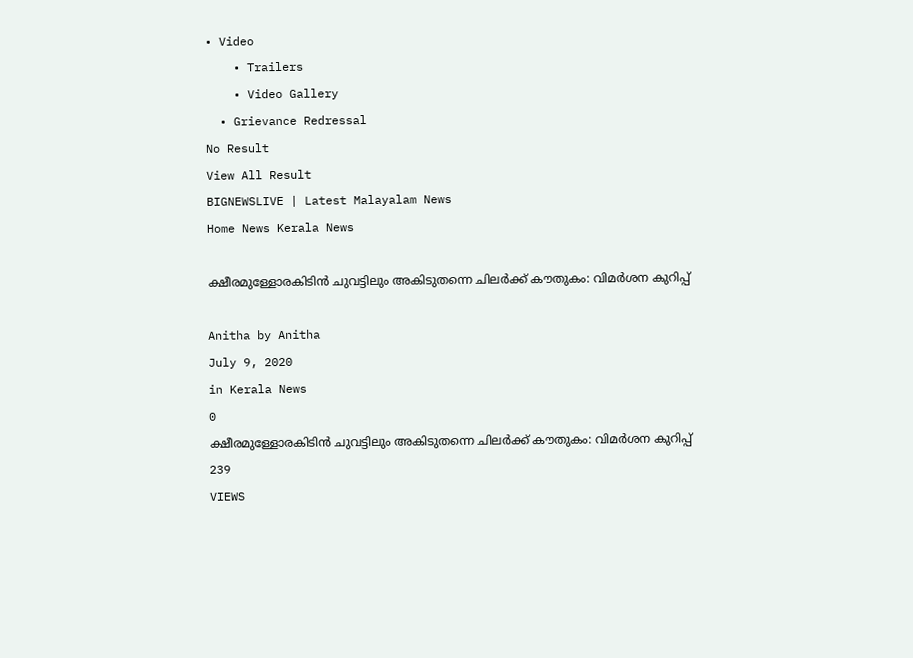• Video
    • Trailers
    • Video Gallery
  • Grievance Redressal
No Result
View All Result
BIGNEWSLIVE | Latest Malayalam News
Home News Kerala News

ക്ഷീരമുള്ളോരകിടിൻ ചുവട്ടിലും അകിടുതന്നെ ചിലർക്ക് കൗതുകം: വിമർശന കുറിപ്പ്

Anitha by Anitha
July 9, 2020
in Kerala News
0
ക്ഷീരമുള്ളോരകിടിൻ ചുവട്ടിലും അകിടുതന്നെ ചിലർക്ക് കൗതുകം: വിമർശന കുറിപ്പ്
239
VIEWS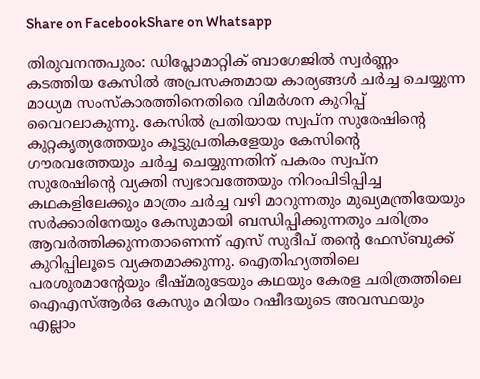Share on FacebookShare on Whatsapp

തിരുവനന്തപുരം: ഡിപ്ലോമാറ്റിക് ബാഗേജിൽ സ്വർണ്ണം കടത്തിയ കേസിൽ അപ്രസക്തമായ കാര്യങ്ങൾ ചർച്ച ചെയ്യുന്ന മാധ്യമ സംസ്‌കാരത്തിനെതിരെ വിമർശന കുറിപ്പ് വൈറലാകുന്നു. കേസിൽ പ്രതിയായ സ്വപ്‌ന സുരേഷിന്റെ കുറ്റകൃത്യത്തേയും കൂട്ടുപ്രതികളേയും കേസിന്റെ ഗൗരവത്തേയും ചർച്ച ചെയ്യുന്നതിന് പകരം സ്വപ്‌ന സുരേഷിന്റെ വ്യക്തി സ്വഭാവത്തേയും നിറംപിടിപ്പിച്ച കഥകളിലേക്കും മാത്രം ചർച്ച വഴി മാറുന്നതും മുഖ്യമന്ത്രിയേയും സർക്കാരിനേയും കേസുമായി ബന്ധിപ്പിക്കുന്നതും ചരിത്രം ആവർത്തിക്കുന്നതാണെന്ന് എസ് സുദീപ് തന്റെ ഫേസ്ബുക്ക് കുറിപ്പിലൂടെ വ്യക്തമാക്കുന്നു. ഐതിഹ്യത്തിലെ പരശുരമാന്റേയും ഭീഷ്മരുടേയും കഥയും കേരള ചരിത്രത്തിലെ ഐഎസ്ആർഒ കേസും മറിയം റഷീദയുടെ അവസ്ഥയും എല്ലാം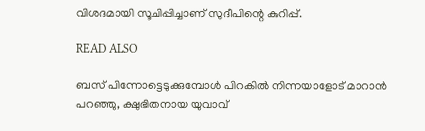വിശദമായി സൂചിപ്പിച്ചാണ് സുദീപിന്റെ കുറിപ്പ്.

READ ALSO

ബസ് പിന്നോട്ടെടുക്കുമ്പോള്‍ പിറകില്‍ നിന്നയാളോട് മാറാന്‍ പറഞ്ഞു, ക്ഷുഭിതനായ യുവാവ്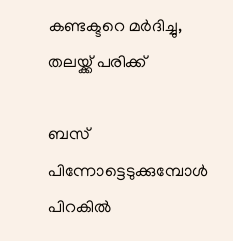കണ്ടക്ടറെ മര്‍ദിച്ചു, തലയ്ക്ക് പരിക്ക്

ബസ് പിന്നോട്ടെടുക്കുമ്പോള്‍ പിറകില്‍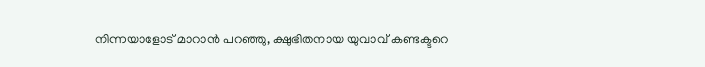നിന്നയാളോട് മാറാന്‍ പറഞ്ഞു, ക്ഷുഭിതനായ യുവാവ് കണ്ടക്ടറെ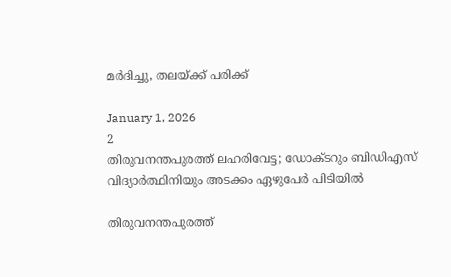മര്‍ദിച്ചു, തലയ്ക്ക് പരിക്ക്

January 1, 2026
2
തിരുവനന്തപുരത്ത് ലഹരിവേട്ട; ഡോക്ടറും ബിഡിഎസ് വിദ്യാര്‍ത്ഥിനിയും അടക്കം ഏഴുപേര്‍ പിടിയില്‍

തിരുവനന്തപുരത്ത്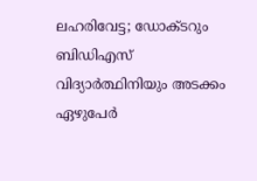ലഹരിവേട്ട; ഡോക്ടറും ബിഡിഎസ് വിദ്യാര്‍ത്ഥിനിയും അടക്കം ഏഴുപേര്‍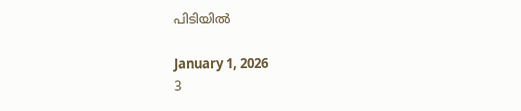പിടിയില്‍

January 1, 2026
3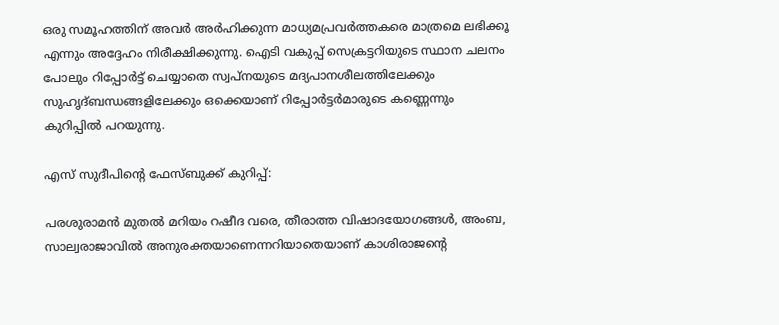ഒരു സമൂഹത്തിന് അവർ അർഹിക്കുന്ന മാധ്യമപ്രവർത്തകരെ മാത്രമെ ലഭിക്കൂ എന്നും അദ്ദേഹം നിരീക്ഷിക്കുന്നു. ഐടി വകുപ്പ് സെക്രട്ടറിയുടെ സ്ഥാന ചലനം പോലും റിപ്പോർട്ട് ചെയ്യാതെ സ്വപ്‌നയുടെ മദ്യപാനശീലത്തിലേക്കും സുഹൃദ്ബന്ധങ്ങളിലേക്കും ഒക്കെയാണ് റിപ്പോർട്ടർമാരുടെ കണ്ണെന്നും കുറിപ്പിൽ പറയുന്നു.

എസ് സുദീപിന്റെ ഫേസ്ബുക്ക് കുറിപ്പ്:

പരശുരാമൻ മുതൽ മറിയം റഷീദ വരെ, തീരാത്ത വിഷാദയോഗങ്ങൾ, അംബ, സാല്വരാജാവിൽ അനുരക്തയാണെന്നറിയാതെയാണ് കാശിരാജന്റെ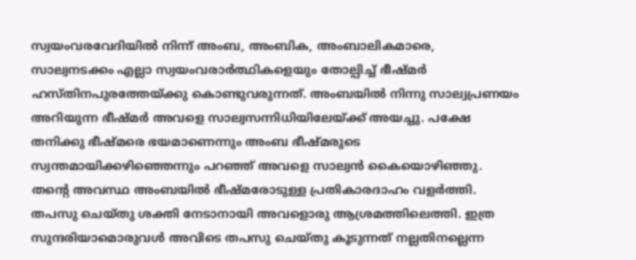സ്വയംവരവേദിയിൽ നിന്ന് അംബ, അംബിക, അംബാലികമാരെ, സാല്വനടക്കം എല്ലാ സ്വയംവരാർത്ഥികളെയും തോല്പിച്ച് ഭീഷ്മർ ഹസ്തിനപുരത്തേയ്ക്കു കൊണ്ടുവരുന്നത്. അംബയിൽ നിന്നു സാല്വപ്രണയം അറിയുന്ന ഭീഷ്മർ അവളെ സാല്വസന്നിധിയിലേയ്ക്ക് അയച്ചു. പക്ഷേ തനിക്കു ഭീഷ്മരെ ഭയമാണെന്നും അംബ ഭീഷ്മരുടെ സ്വന്തമായിക്കഴിഞ്ഞെന്നും പറഞ്ഞ് അവളെ സാല്വൻ കൈയൊഴിഞ്ഞു. തന്റെ അവസ്ഥ അംബയിൽ ഭീഷ്മരോടുള്ള പ്രതികാരദാഹം വളർത്തി. തപസു ചെയ്തു ശക്തി നേടാനായി അവളൊരു ആശ്രമത്തിലെത്തി. ഇത്ര സുന്ദരിയാമൊരുവൾ അവിടെ തപസു ചെയ്തു കൂടുന്നത് നല്ലതിനല്ലെന്ന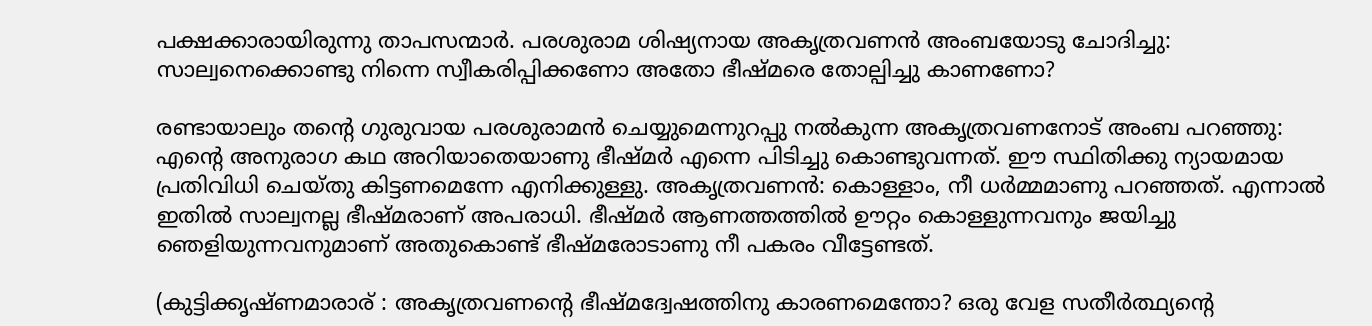പക്ഷക്കാരായിരുന്നു താപസന്മാർ. പരശുരാമ ശിഷ്യനായ അകൃത്രവണൻ അംബയോടു ചോദിച്ചു: സാല്വനെക്കൊണ്ടു നിന്നെ സ്വീകരിപ്പിക്കണോ അതോ ഭീഷ്മരെ തോല്പിച്ചു കാണണോ?

രണ്ടായാലും തന്റെ ഗുരുവായ പരശുരാമൻ ചെയ്യുമെന്നുറപ്പു നൽകുന്ന അകൃത്രവണനോട് അംബ പറഞ്ഞു: എന്റെ അനുരാഗ കഥ അറിയാതെയാണു ഭീഷ്മർ എന്നെ പിടിച്ചു കൊണ്ടുവന്നത്. ഈ സ്ഥിതിക്കു ന്യായമായ പ്രതിവിധി ചെയ്തു കിട്ടണമെന്നേ എനിക്കുള്ളു. അകൃത്രവണൻ: കൊള്ളാം, നീ ധർമ്മമാണു പറഞ്ഞത്. എന്നാൽ ഇതിൽ സാല്വനല്ല ഭീഷ്മരാണ് അപരാധി. ഭീഷ്മർ ആണത്തത്തിൽ ഊറ്റം കൊള്ളുന്നവനും ജയിച്ചു ഞെളിയുന്നവനുമാണ് അതുകൊണ്ട് ഭീഷ്മരോടാണു നീ പകരം വീട്ടേണ്ടത്.

(കുട്ടിക്കൃഷ്ണമാരാര് : അകൃത്രവണന്റെ ഭീഷ്മദ്വേഷത്തിനു കാരണമെന്തോ? ഒരു വേള സതീർത്ഥ്യന്റെ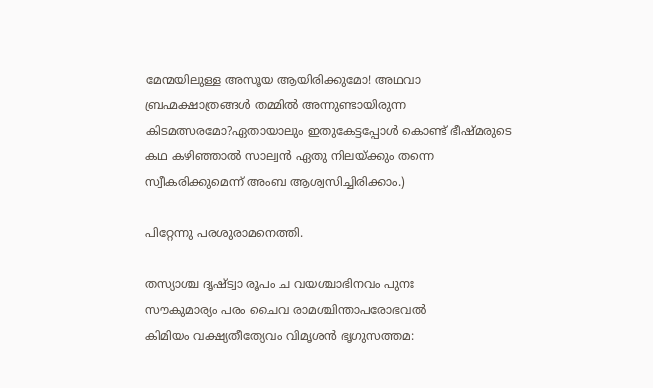മേന്മയിലുള്ള അസൂയ ആയിരിക്കുമോ! അഥവാ ബ്രഹ്മക്ഷാത്രങ്ങൾ തമ്മിൽ അന്നുണ്ടായിരുന്ന കിടമത്സരമോ?ഏതായാലും ഇതുകേട്ടപ്പോൾ കൊണ്ട് ഭീഷ്മരുടെ കഥ കഴിഞ്ഞാൽ സാല്വൻ ഏതു നിലയ്ക്കും തന്നെ സ്വീകരിക്കുമെന്ന് അംബ ആശ്വസിച്ചിരിക്കാം.)

പിറ്റേന്നു പരശുരാമനെത്തി.

തസ്യാശ്ച ദൃഷ്ട്വാ രൂപം ച വയശ്ചാഭിനവം പുനഃ
സൗകുമാര്യം പരം ചൈവ രാമശ്ചിന്താപരോഭവൽ
കിമിയം വക്ഷ്യതീത്യേവം വിമൃശൻ ഭൃഗുസത്തമ: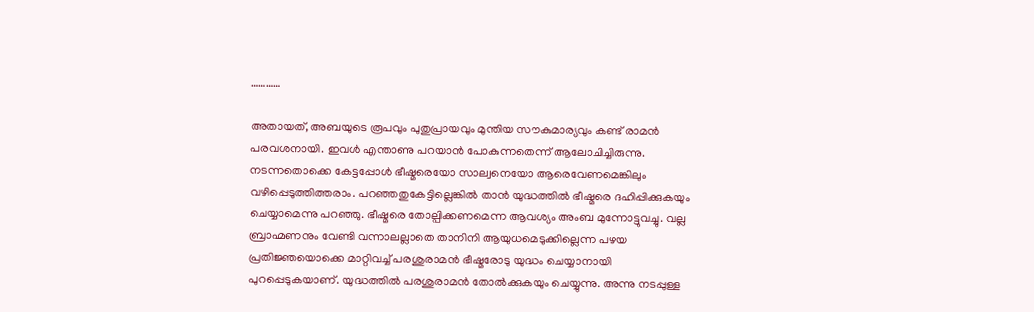…………

അതായത്, അബയുടെ രൂപവും പുതുപ്രായവും മുന്തിയ സൗകുമാര്യവും കണ്ട് രാമൻ പരവശനായി. ഇവൾ എന്താണു പറയാൻ പോകുന്നതെന്ന് ആലോചിച്ചിരുന്നു. നടന്നതൊക്കെ കേട്ടപ്പോൾ ഭീഷ്മരെയോ സാല്വനെയോ ആരെവേണമെങ്കിലും വഴിപ്പെടുത്തിത്തരാം. പറഞ്ഞതുകേട്ടില്ലെങ്കിൽ താൻ യുദ്ധത്തിൽ ഭീഷ്മരെ ദഹിപ്പിക്കുകയും ചെയ്യാമെന്നു പറഞ്ഞു. ഭീഷ്മരെ തോല്പിക്കണമെന്ന ആവശ്യം അംബ മുന്നോട്ടുവച്ചു. വല്ല ബ്രാഹ്മണനും വേണ്ടി വന്നാലല്ലാതെ താനിനി ആയുധമെടുക്കില്ലെന്ന പഴയ പ്രതിജ്ഞയൊക്കെ മാറ്റിവച്ച് പരശുരാമൻ ഭീഷ്മരോടു യുദ്ധം ചെയ്യാനായി പുറപ്പെടുകയാണ്. യുദ്ധത്തിൽ പരശുരാമൻ തോൽക്കുകയും ചെയ്യുന്നു. അന്നു നടപ്പുള്ള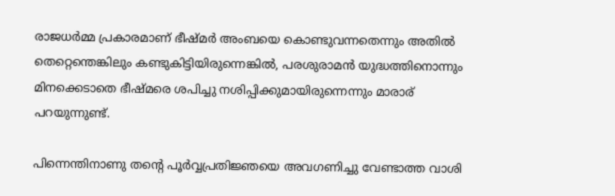രാജധർമ്മ പ്രകാരമാണ് ഭീഷ്മർ അംബയെ കൊണ്ടുവന്നതെന്നും അതിൽ തെറ്റെന്തെങ്കിലും കണ്ടുകിട്ടിയിരുന്നെങ്കിൽ, പരശുരാമൻ യുദ്ധത്തിനൊന്നും മിനക്കെടാതെ ഭീഷ്മരെ ശപിച്ചു നശിപ്പിക്കുമായിരുന്നെന്നും മാരാര് പറയുന്നുണ്ട്.

പിന്നെന്തിനാണു തന്റെ പൂർവ്വപ്രതിജ്ഞയെ അവഗണിച്ചു വേണ്ടാത്ത വാശി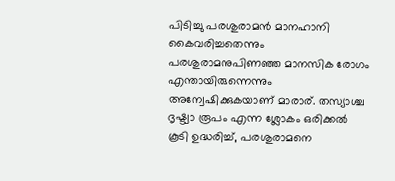പിടിച്ചു പരശുരാമൻ മാനഹാനി കൈവരിച്ചതെന്നും പരശുരാമനുപിണഞ്ഞ മാനസിക രോഗം എന്തായിരുന്നെന്നും അന്വേഷിക്കുകയാണ് മാരാര്. തസ്യാശ്ച ദൃഷ്ട്വാ രൂപം എന്ന ശ്ലോകം ഒരിക്കൽ കൂടി ഉദ്ധരിച്ച്, പരശുരാമനെ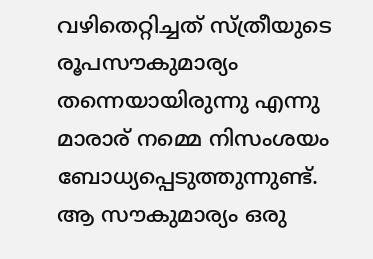വഴിതെറ്റിച്ചത് സ്ത്രീയുടെ രൂപസൗകുമാര്യം തന്നെയായിരുന്നു എന്നു മാരാര് നമ്മെ നിസംശയം ബോധ്യപ്പെടുത്തുന്നുണ്ട്. ആ സൗകുമാര്യം ഒരു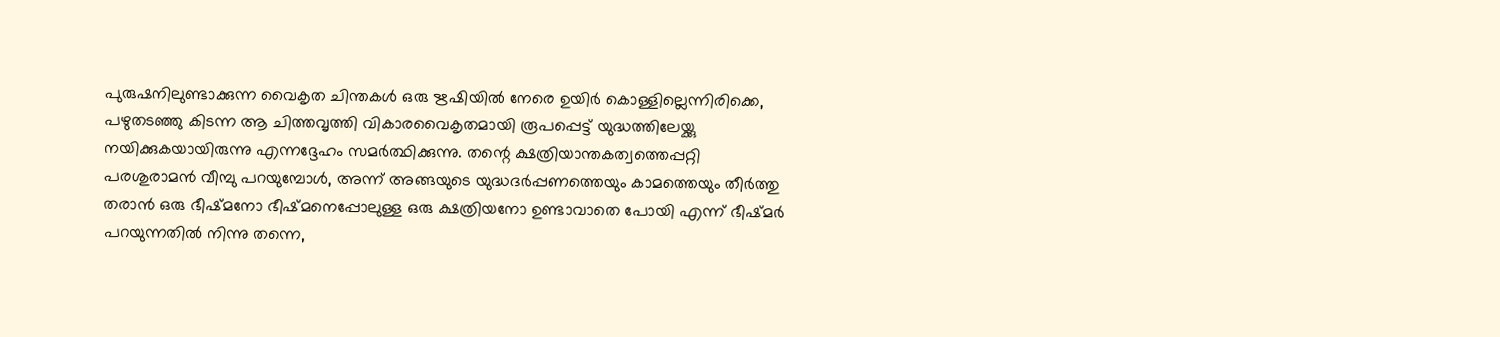പുരുഷനിലുണ്ടാക്കുന്ന വൈകൃത ചിന്തകൾ ഒരു ഋഷിയിൽ നേരെ ഉയിർ കൊള്ളില്ലെന്നിരിക്കെ, പഴുതടഞ്ഞു കിടന്ന ആ ചിത്തവൃത്തി വികാരവൈകൃതമായി രൂപപ്പെട്ട് യുദ്ധത്തിലേയ്ക്കു നയിക്കുകയായിരുന്നു എന്നദ്ദേഹം സമർത്ഥിക്കുന്നു. തന്റെ ക്ഷത്രിയാന്തകത്വത്തെപ്പറ്റി പരശുരാമൻ വീമ്പു പറയുമ്പോൾ, അന്ന് അങ്ങയുടെ യുദ്ധദർപ്പണത്തെയും കാമത്തെയും തീർത്തു തരാൻ ഒരു ഭീഷ്മനോ ഭീഷ്മനെപ്പോലുള്ള ഒരു ക്ഷത്രിയനോ ഉണ്ടാവാതെ പോയി എന്ന് ഭീഷ്മർ പറയുന്നതിൽ നിന്നു തന്നെ,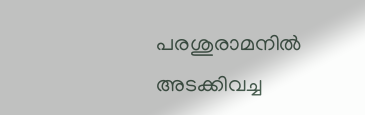പരശുരാമനിൽ അടക്കിവച്ച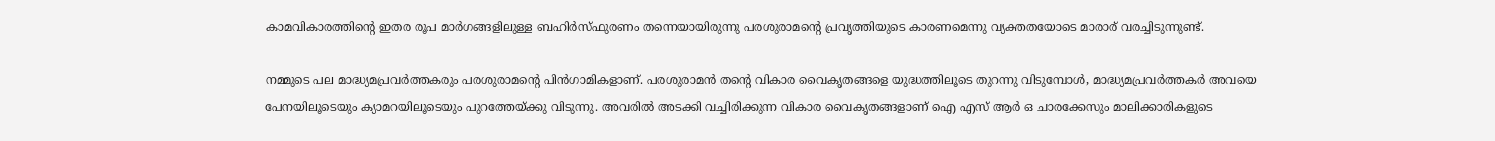കാമവികാരത്തിന്റെ ഇതര രൂപ മാർഗങ്ങളിലുള്ള ബഹിർസ്ഫുരണം തന്നെയായിരുന്നു പരശുരാമന്റെ പ്രവൃത്തിയുടെ കാരണമെന്നു വ്യക്തതയോടെ മാരാര് വരച്ചിടുന്നുണ്ട്.

നമ്മുടെ പല മാദ്ധ്യമപ്രവർത്തകരും പരശുരാമന്റെ പിൻഗാമികളാണ്. പരശുരാമൻ തന്റെ വികാര വൈകൃതങ്ങളെ യുദ്ധത്തിലൂടെ തുറന്നു വിടുമ്പോൾ, മാദ്ധ്യമപ്രവർത്തകർ അവയെ പേനയിലൂടെയും ക്യാമറയിലൂടെയും പുറത്തേയ്ക്കു വിടുന്നു. അവരിൽ അടക്കി വച്ചിരിക്കുന്ന വികാര വൈകൃതങ്ങളാണ് ഐ എസ് ആർ ഒ ചാരക്കേസും മാലിക്കാരികളുടെ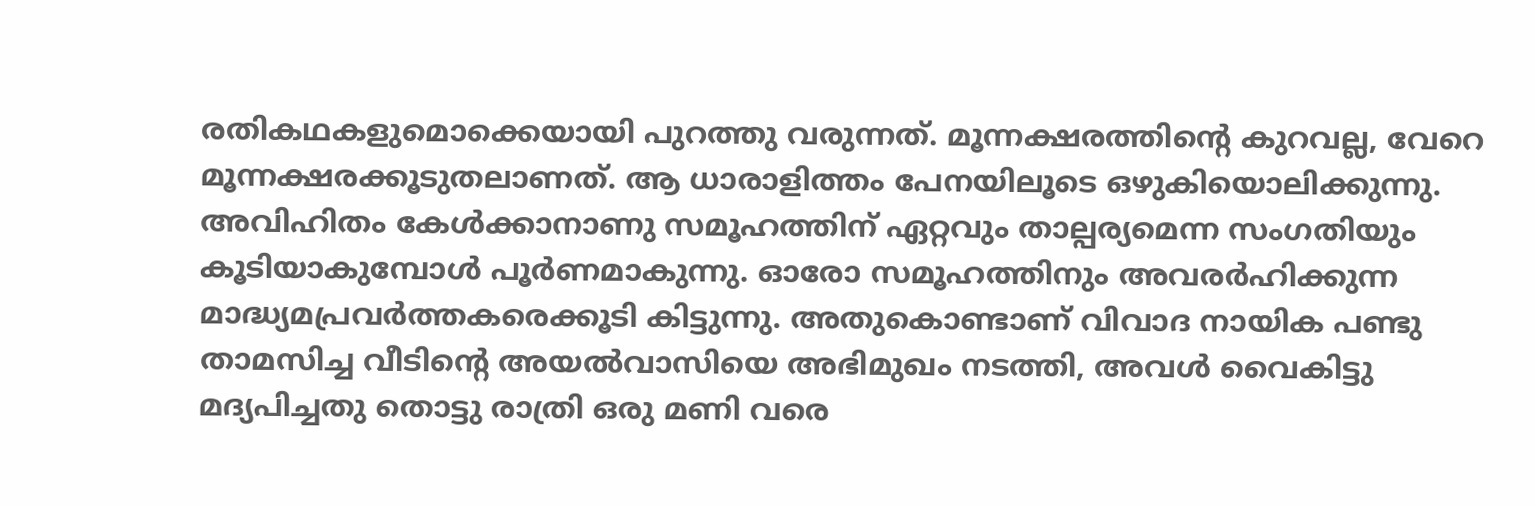രതികഥകളുമൊക്കെയായി പുറത്തു വരുന്നത്. മൂന്നക്ഷരത്തിന്റെ കുറവല്ല, വേറെ മൂന്നക്ഷരക്കൂടുതലാണത്. ആ ധാരാളിത്തം പേനയിലൂടെ ഒഴുകിയൊലിക്കുന്നു. അവിഹിതം കേൾക്കാനാണു സമൂഹത്തിന് ഏറ്റവും താല്പര്യമെന്ന സംഗതിയും കൂടിയാകുമ്പോൾ പൂർണമാകുന്നു. ഓരോ സമൂഹത്തിനും അവരർഹിക്കുന്ന മാദ്ധ്യമപ്രവർത്തകരെക്കൂടി കിട്ടുന്നു. അതുകൊണ്ടാണ് വിവാദ നായിക പണ്ടു താമസിച്ച വീടിന്റെ അയൽവാസിയെ അഭിമുഖം നടത്തി, അവൾ വൈകിട്ടു മദ്യപിച്ചതു തൊട്ടു രാത്രി ഒരു മണി വരെ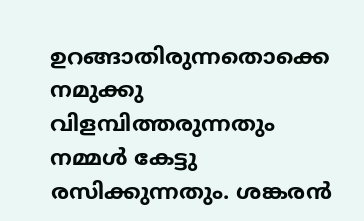ഉറങ്ങാതിരുന്നതൊക്കെ നമുക്കു വിളമ്പിത്തരുന്നതും നമ്മൾ കേട്ടു രസിക്കുന്നതും. ശങ്കരൻ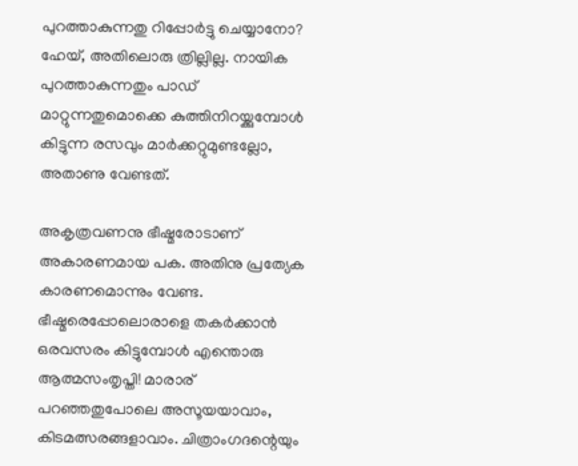പുറത്താകുന്നതു റിപ്പോർട്ടു ചെയ്യാനോ? ഹേയ്, അതിലൊരു ത്രില്ലില്ല. നായിക പുറത്താകുന്നതും പാഡ് മാറ്റുന്നതുമൊക്കെ കുത്തിനിറയ്ക്കുമ്പോൾ കിട്ടുന്ന രസവും മാർക്കറ്റുമുണ്ടല്ലോ, അതാണു വേണ്ടത്.

അകൃത്രവണനു ഭീഷ്മരോടാണ് അകാരണമായ പക. അതിനു പ്രത്യേക കാരണമൊന്നും വേണ്ട. ഭീഷ്മരെപ്പോലൊരാളെ തകർക്കാൻ ഒരവസരം കിട്ടുമ്പോൾ എന്തൊരു ആത്മസംതൃപ്തി! മാരാര് പറഞ്ഞതുപോലെ അസൂയയാവാം, കിടമത്സരങ്ങളാവാം. ചിത്രാംഗദന്റെയും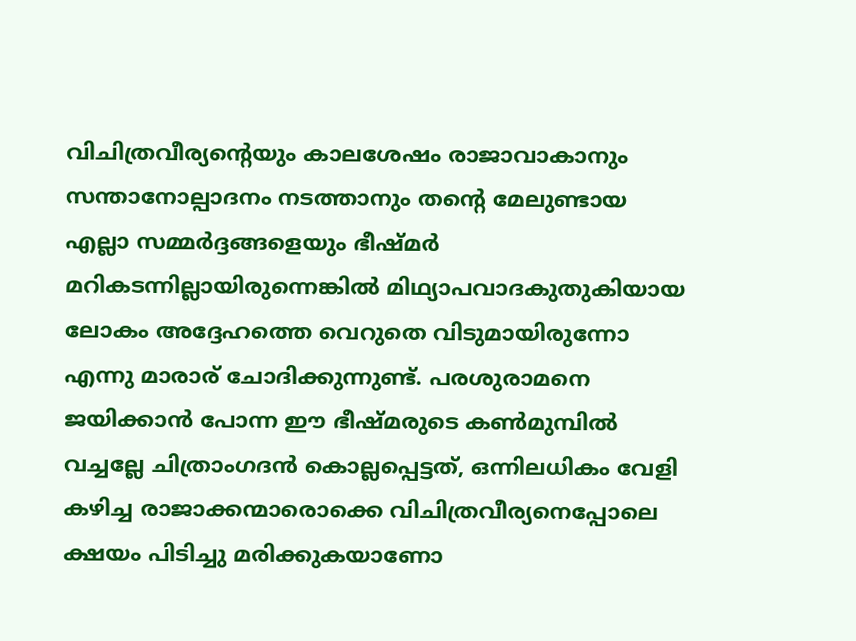വിചിത്രവീര്യന്റെയും കാലശേഷം രാജാവാകാനും സന്താനോല്പാദനം നടത്താനും തന്റെ മേലുണ്ടായ എല്ലാ സമ്മർദ്ദങ്ങളെയും ഭീഷ്മർ മറികടന്നില്ലായിരുന്നെങ്കിൽ മിഥ്യാപവാദകുതുകിയായ ലോകം അദ്ദേഹത്തെ വെറുതെ വിടുമായിരുന്നോ എന്നു മാരാര് ചോദിക്കുന്നുണ്ട്. പരശുരാമനെ ജയിക്കാൻ പോന്ന ഈ ഭീഷ്മരുടെ കൺമുമ്പിൽ വച്ചല്ലേ ചിത്രാംഗദൻ കൊല്ലപ്പെട്ടത്, ഒന്നിലധികം വേളി കഴിച്ച രാജാക്കന്മാരൊക്കെ വിചിത്രവീര്യനെപ്പോലെ ക്ഷയം പിടിച്ചു മരിക്കുകയാണോ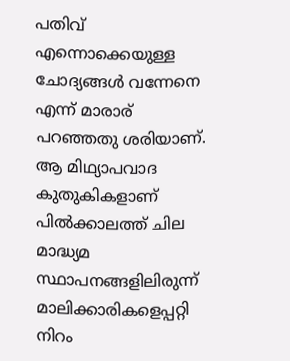പതിവ് എന്നൊക്കെയുള്ള ചോദ്യങ്ങൾ വന്നേനെ എന്ന് മാരാര് പറഞ്ഞതു ശരിയാണ്. ആ മിഥ്യാപവാദ കുതുകികളാണ് പിൽക്കാലത്ത് ചില മാദ്ധ്യമ സ്ഥാപനങ്ങളിലിരുന്ന് മാലിക്കാരികളെപ്പറ്റി നിറം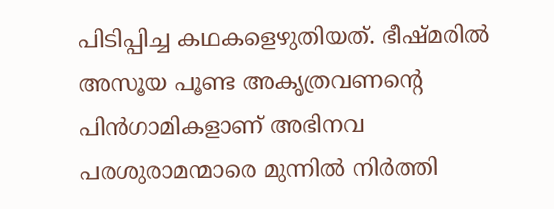പിടിപ്പിച്ച കഥകളെഴുതിയത്. ഭീഷ്മരിൽ അസൂയ പൂണ്ട അകൃത്രവണന്റെ പിൻഗാമികളാണ് അഭിനവ പരശുരാമന്മാരെ മുന്നിൽ നിർത്തി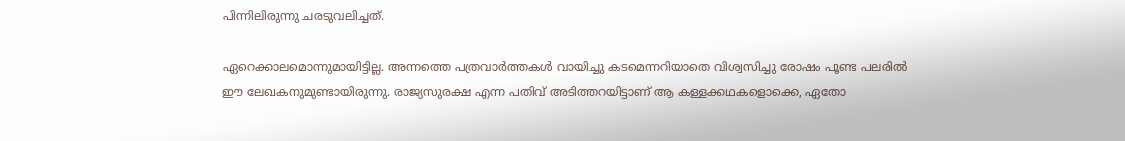പിന്നിലിരുന്നു ചരടുവലിച്ചത്.

ഏറെക്കാലമൊന്നുമായിട്ടില്ല. അന്നത്തെ പത്രവാർത്തകൾ വായിച്ചു കടമെന്നറിയാതെ വിശ്വസിച്ചു രോഷം പൂണ്ട പലരിൽ ഈ ലേഖകനുമുണ്ടായിരുന്നു. രാജ്യസുരക്ഷ എന്ന പതിവ് അടിത്തറയിട്ടാണ് ആ കള്ളക്കഥകളൊക്കെ, ഏതോ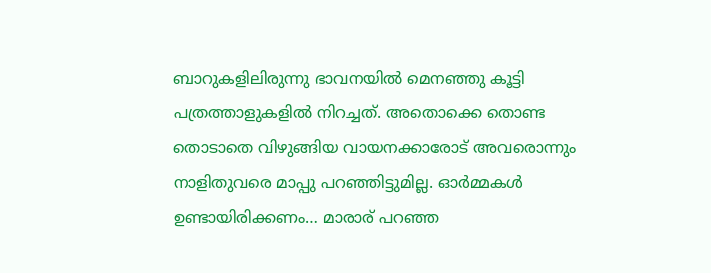ബാറുകളിലിരുന്നു ഭാവനയിൽ മെനഞ്ഞു കൂട്ടി പത്രത്താളുകളിൽ നിറച്ചത്. അതൊക്കെ തൊണ്ട തൊടാതെ വിഴുങ്ങിയ വായനക്കാരോട് അവരൊന്നും നാളിതുവരെ മാപ്പു പറഞ്ഞിട്ടുമില്ല. ഓർമ്മകൾ ഉണ്ടായിരിക്കണം… മാരാര് പറഞ്ഞ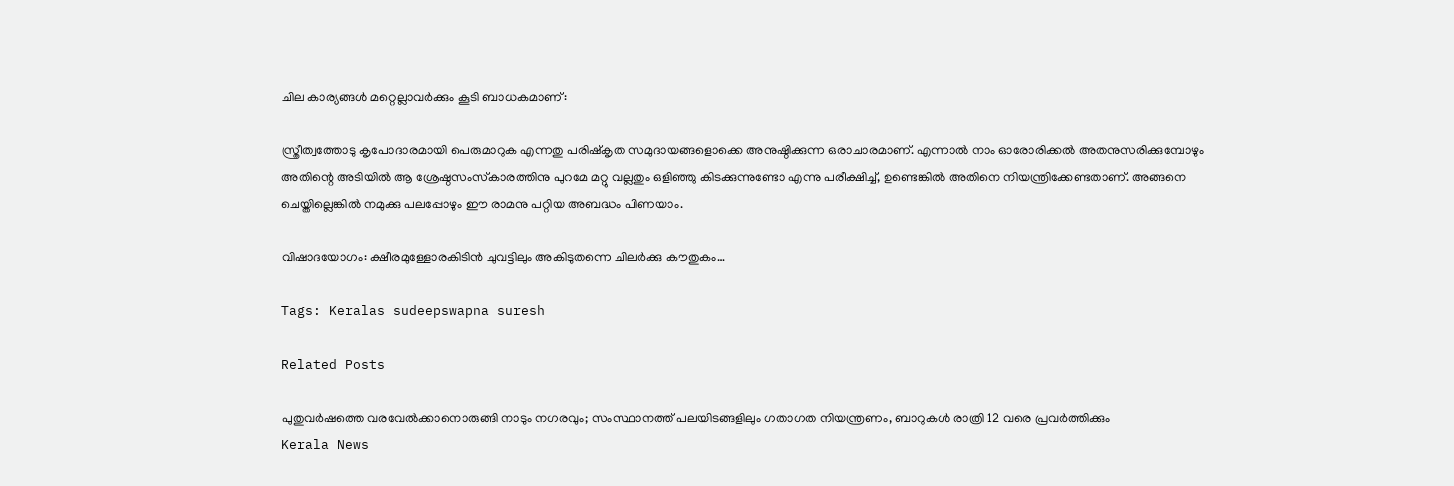ചില കാര്യങ്ങൾ മറ്റെല്ലാവർക്കും കൂടി ബാധകമാണ്:

സ്ത്രീത്വത്തോടു കൃപോദാരമായി പെരുമാറുക എന്നതു പരിഷ്‌കൃത സമുദായങ്ങളൊക്കെ അനുഷ്ഠിക്കുന്ന ഒരാചാരമാണ്. എന്നാൽ നാം ഓരോരിക്കൽ അതനുസരിക്കുമ്പോഴും അതിന്റെ അടിയിൽ ആ ശ്രേഷ്ഠസംസ്‌കാരത്തിനു പുറമേ മറ്റു വല്ലതും ഒളിഞ്ഞു കിടക്കുന്നുണ്ടോ എന്നു പരീക്ഷിച്ച്, ഉണ്ടെങ്കിൽ അതിനെ നിയന്ത്രിക്കേണ്ടതാണ്. അങ്ങനെ ചെയ്തില്ലെങ്കിൽ നമുക്കു പലപ്പോഴും ഈ രാമനു പറ്റിയ അബദ്ധം പിണയാം.

വിഷാദയോഗം: ക്ഷീരമുള്ളോരകിടിൻ ചുവട്ടിലും അകിടുതന്നെ ചിലർക്കു കൗതുകം…

Tags: Keralas sudeepswapna suresh

Related Posts

പുതുവര്‍ഷത്തെ വരവേല്‍ക്കാനൊരുങ്ങി നാടും നഗരവും; സംസ്ഥാനത്ത് പലയിടങ്ങളിലും ഗതാഗത നിയന്ത്രണം, ബാറുകള്‍ രാത്രി 12 വരെ പ്രവര്‍ത്തിക്കും
Kerala News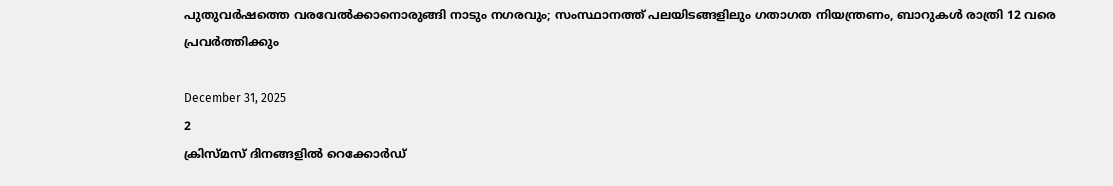പുതുവര്‍ഷത്തെ വരവേല്‍ക്കാനൊരുങ്ങി നാടും നഗരവും; സംസ്ഥാനത്ത് പലയിടങ്ങളിലും ഗതാഗത നിയന്ത്രണം, ബാറുകള്‍ രാത്രി 12 വരെ പ്രവര്‍ത്തിക്കും

December 31, 2025
2
ക്രിസ്മസ് ദിനങ്ങളിൽ റെക്കോർഡ്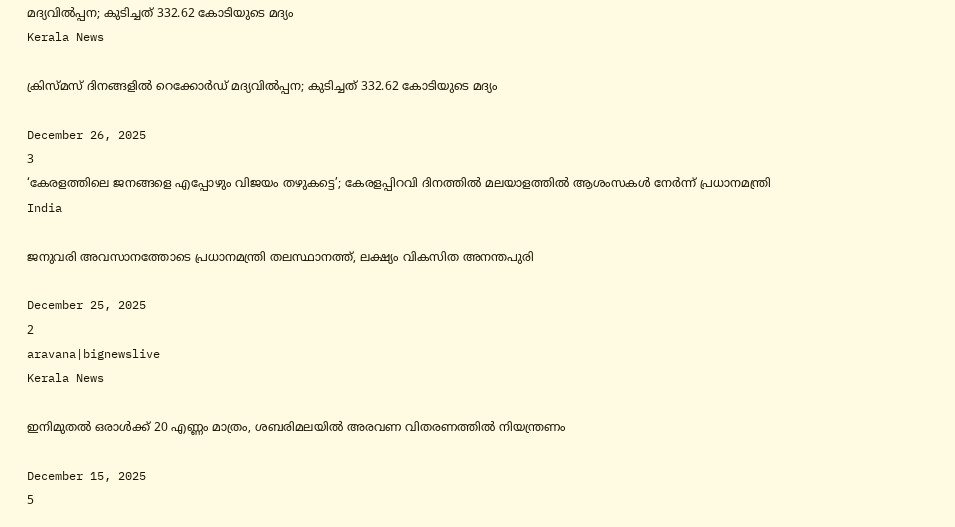മദ്യവിൽപ്പന; കുടിച്ചത് 332.62 കോടിയുടെ മദ്യം
Kerala News

ക്രിസ്മസ് ദിനങ്ങളിൽ റെക്കോർഡ് മദ്യവിൽപ്പന; കുടിച്ചത് 332.62 കോടിയുടെ മദ്യം

December 26, 2025
3
‘കേരളത്തിലെ ജനങ്ങളെ എപ്പോഴും വിജയം തഴുകട്ടെ’; കേരളപ്പിറവി ദിനത്തില്‍ മലയാളത്തില്‍ ആശംസകള്‍ നേര്‍ന്ന് പ്രധാനമന്ത്രി
India

ജനുവരി അവസാനത്തോടെ പ്രധാനമന്ത്രി തലസ്ഥാനത്ത്, ലക്ഷ്യം വികസിത അനന്തപുരി

December 25, 2025
2
aravana|bignewslive
Kerala News

ഇനിമുതല്‍ ഒരാള്‍ക്ക് 20 എണ്ണം മാത്രം, ശബരിമലയില്‍ അരവണ വിതരണത്തില്‍ നിയന്ത്രണം

December 15, 2025
5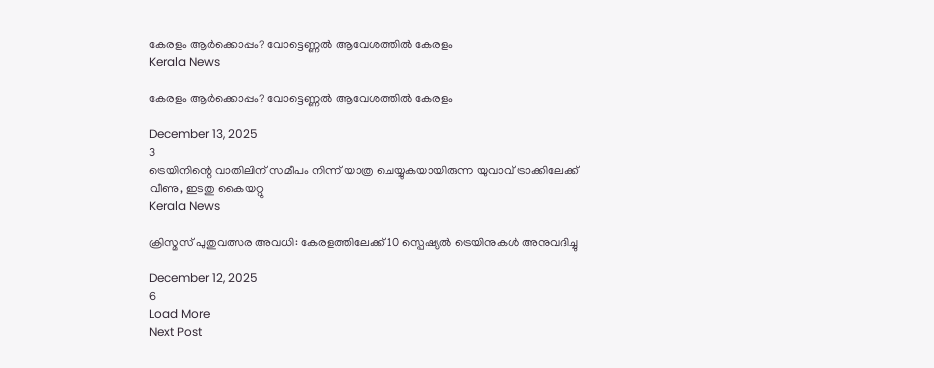കേരളം ആർക്കൊപ്പം? വോട്ടെണ്ണൽ ആവേശത്തിൽ കേരളം
Kerala News

കേരളം ആർക്കൊപ്പം? വോട്ടെണ്ണൽ ആവേശത്തിൽ കേരളം

December 13, 2025
3
ട്രെയിനിന്റെ വാതിലിന് സമീപം നിന്ന് യാത്ര ചെയ്യുകയായിരുന്ന യുവാവ് ട്രാക്കിലേക്ക് വീണു, ഇടതു കൈയറ്റു
Kerala News

ക്രിസ്മസ് പുതുവത്സര അവധി: കേരളത്തിലേക്ക് 10 സ്പെഷ്യൽ ട്രെയിനുകൾ അനുവദിച്ചു

December 12, 2025
6
Load More
Next Post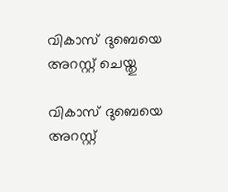വികാസ് ദുബെയെ അറസ്റ്റ് ചെയ്തു

വികാസ് ദുബെയെ അറസ്റ്റ്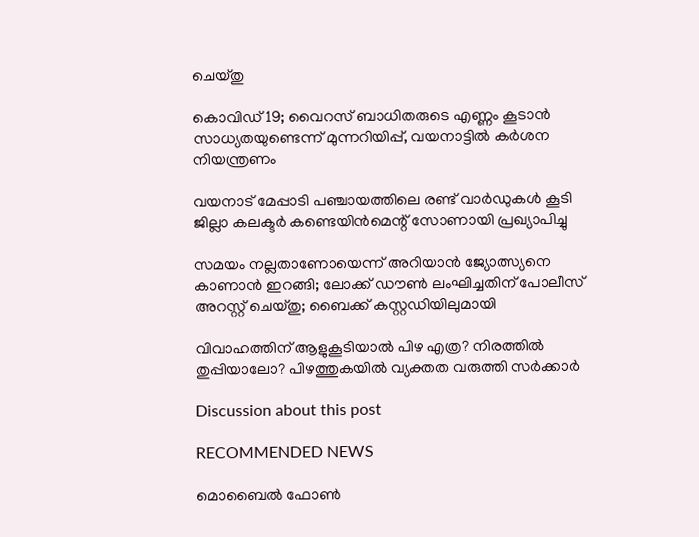ചെയ്തു

കൊവിഡ് 19; വൈറസ് ബാധിതരുടെ എണ്ണം കൂടാന്‍ സാധ്യതയുണ്ടെന്ന് മുന്നറിയിപ്പ്, വയനാട്ടില്‍ കര്‍ശന നിയന്ത്രണം

വയനാട് മേപ്പാടി പഞ്ചായത്തിലെ രണ്ട് വാര്‍ഡുകള്‍ കൂടി ജില്ലാ കലക്ടര്‍ കണ്ടെയിന്‍മെന്റ് സോണായി പ്രഖ്യാപിച്ചു

സമയം നല്ലതാണോയെന്ന് അറിയാൻ ജ്യോത്സ്യനെ കാണാൻ ഇറങ്ങി; ലോക്ക് ഡൗൺ ലംഘിച്ചതിന് പോലീസ് അറസ്റ്റ് ചെയ്തു; ബൈക്ക് കസ്റ്റഡിയിലുമായി

വിവാഹത്തിന് ആളുകൂടിയാൽ പിഴ എത്ര? നിരത്തിൽ തുപ്പിയാലോ? പിഴത്തുകയിൽ വ്യക്തത വരുത്തി സർക്കാർ

Discussion about this post

RECOMMENDED NEWS

മൊബൈൽ ഫോൺ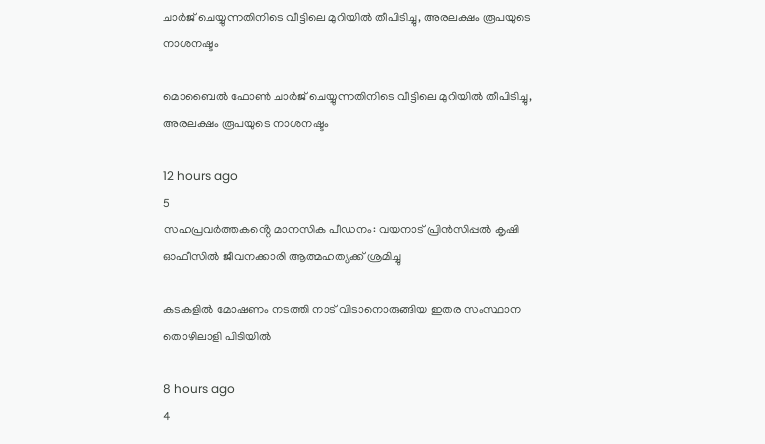ചാർജ് ചെയ്യുന്നതിനിടെ വീട്ടിലെ മുറിയിൽ തീപിടിച്ചു, അരലക്ഷം രൂപയുടെ നാശനഷ്ടം

മൊബൈൽ ഫോൺ ചാർജ് ചെയ്യുന്നതിനിടെ വീട്ടിലെ മുറിയിൽ തീപിടിച്ചു, അരലക്ഷം രൂപയുടെ നാശനഷ്ടം

12 hours ago
5
സഹപ്രവർത്തകൻ്റെ മാനസിക പീഡനം: വയനാട് പ്രിൻസിപ്പൽ കൃഷി ഓഫീസിൽ ജീവനക്കാരി ആത്മഹത്യക്ക് ശ്രമിച്ചു

കടകളിൽ മോഷണം നടത്തി നാട് വിടാനൊരുങ്ങിയ ഇതര സംസ്ഥാന തൊഴിലാളി പിടിയിൽ

8 hours ago
4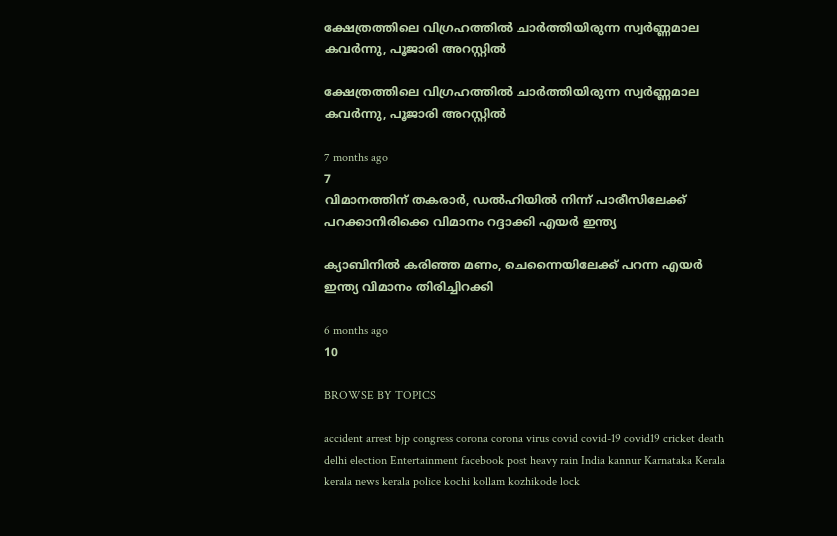ക്ഷേത്രത്തിലെ വിഗ്രഹത്തില്‍ ചാര്‍ത്തിയിരുന്ന സ്വര്‍ണ്ണമാല കവർന്നു, പൂജാരി അറസ്റ്റിൽ

ക്ഷേത്രത്തിലെ വിഗ്രഹത്തില്‍ ചാര്‍ത്തിയിരുന്ന സ്വര്‍ണ്ണമാല കവർന്നു, പൂജാരി അറസ്റ്റിൽ

7 months ago
7
വിമാനത്തിന് തകരാര്‍, ഡല്‍ഹിയില്‍ നിന്ന് പാരീസിലേക്ക് പറക്കാനിരിക്കെ വിമാനം റദ്ദാക്കി എയര്‍ ഇന്ത്യ

ക്യാബിനിൽ കരിഞ്ഞ മണം, ചെന്നൈയിലേക്ക് പറന്ന എയര്‍ ഇന്ത്യ വിമാനം തിരിച്ചിറക്കി

6 months ago
10

BROWSE BY TOPICS

accident arrest bjp congress corona corona virus covid covid-19 covid19 cricket death delhi election Entertainment facebook post heavy rain India kannur Karnataka Kerala kerala news kerala police kochi kollam kozhikode lock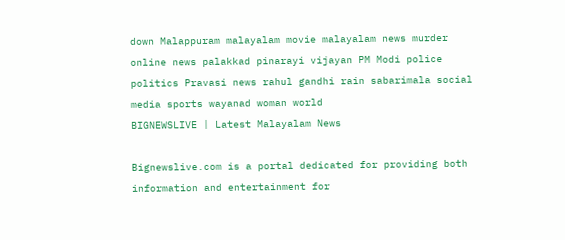down Malappuram malayalam movie malayalam news murder online news palakkad pinarayi vijayan PM Modi police politics Pravasi news rahul gandhi rain sabarimala social media sports wayanad woman world
BIGNEWSLIVE | Latest Malayalam News

Bignewslive.com is a portal dedicated for providing both information and entertainment for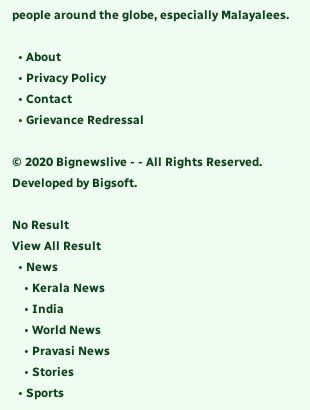people around the globe, especially Malayalees.

  • About
  • Privacy Policy
  • Contact
  • Grievance Redressal

© 2020 Bignewslive - - All Rights Reserved. Developed by Bigsoft.

No Result
View All Result
  • News
    • Kerala News
    • India
    • World News
    • Pravasi News
    • Stories
  • Sports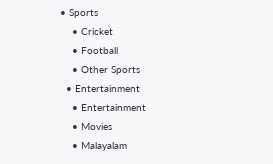• Sports
    • Cricket
    • Football
    • Other Sports
  • Entertainment
    • Entertainment
    • Movies
    • Malayalam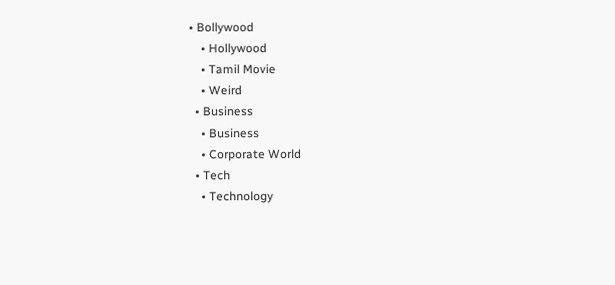• Bollywood
    • Hollywood
    • Tamil Movie
    • Weird
  • Business
    • Business
    • Corporate World
  • Tech
    • Technology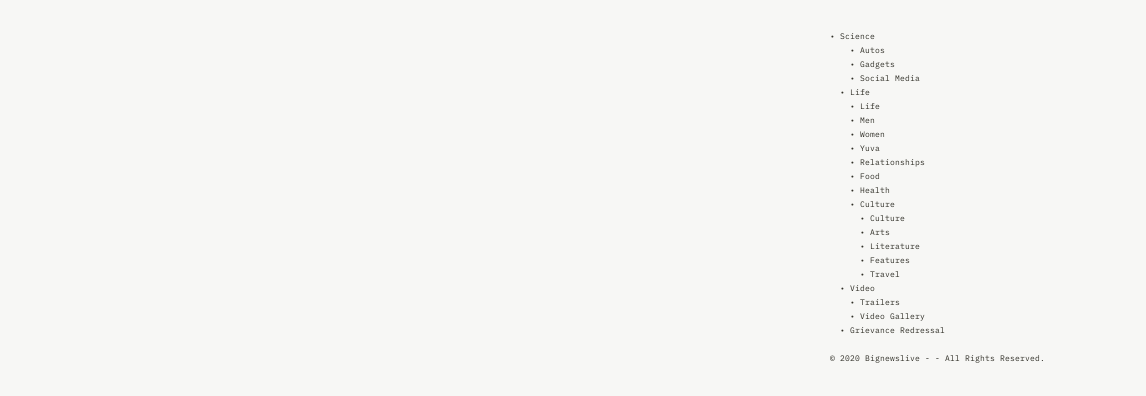• Science
    • Autos
    • Gadgets
    • Social Media
  • Life
    • Life
    • Men
    • Women
    • Yuva
    • Relationships
    • Food
    • Health
    • Culture
      • Culture
      • Arts
      • Literature
      • Features
      • Travel
  • Video
    • Trailers
    • Video Gallery
  • Grievance Redressal

© 2020 Bignewslive - - All Rights Reserved.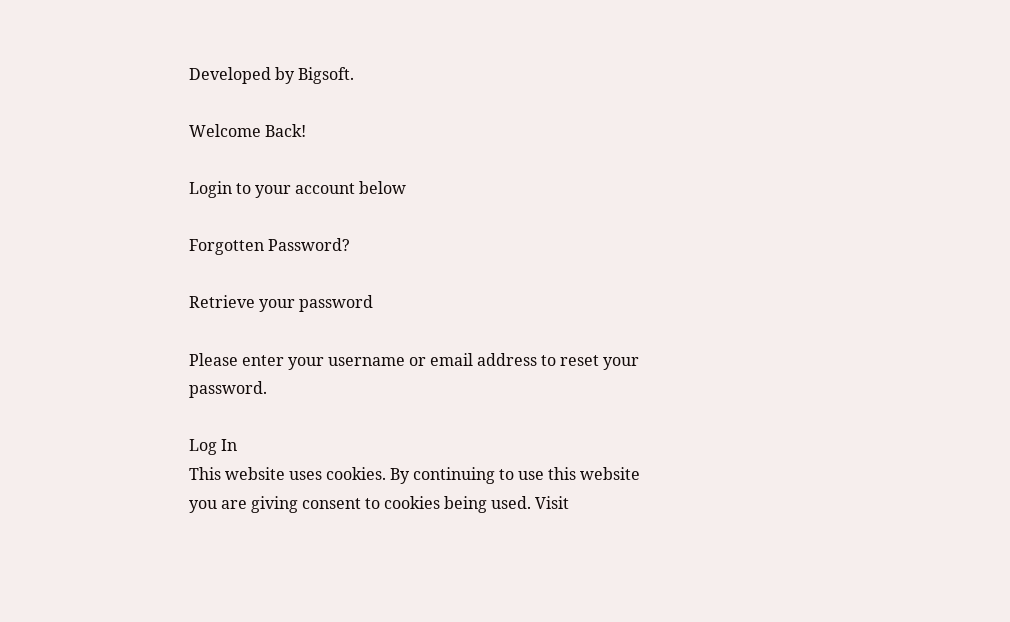Developed by Bigsoft.

Welcome Back!

Login to your account below

Forgotten Password?

Retrieve your password

Please enter your username or email address to reset your password.

Log In
This website uses cookies. By continuing to use this website you are giving consent to cookies being used. Visit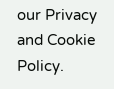our Privacy and Cookie Policy.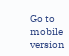Go to mobile version